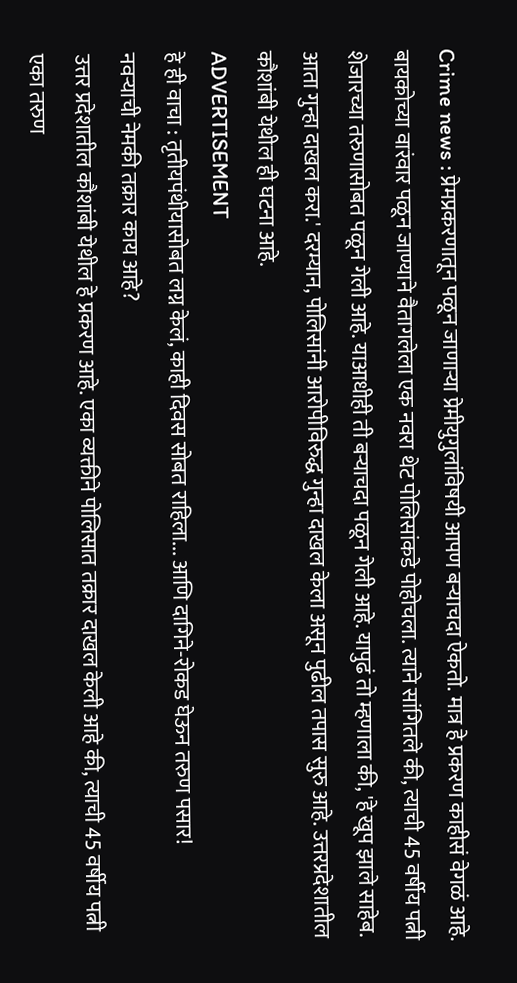Crime news : प्रेमप्रकरणातून पळून जाणाऱ्या प्रेमीयुगुलांविषयी आपण बऱ्याचदा ऐकतो. मात्र हे प्रकरण काहीसं वेगळं आहे. बायकोच्या वारंवार पळून जाण्याने वैतागलेला एक नवरा थेट पोलिसांकडे पोहोचला. त्याने सांगितले की, त्याची 45 वर्षीय पत्नी शेजारच्या तरुणासोबत पळून गेली आहे. याआधीही ती बऱ्याचदा पळून गेली आहे. यापुढं तो म्हणाला की, 'हे खूप झाले साहेब. आता गुन्हा दाखल करा.' दरम्यान, पोलिसांनी आरोपीविरुद्ध गुन्हा दाखल केला असून पुढील तपास सुरु आहे. उत्तरप्रदेशातील कौशांबी येथील ही घटना आहे.
ADVERTISEMENT
हे ही वाचा : तृतीयपंथीयासोबत लग्न केलं, काही दिवस सोबत राहिला... आणि दागिने-रोकड घेऊन तरुण पसार!
नवऱ्याची नेमकी तक्रार काय आहे?
उत्तर प्रदेशातील कौशांबी येथील हे प्रकरण आहे. एका व्यक्तीने पोलिसात तक्रार दाखल केली आहे की, त्याची 45 वर्षीय पत्नी एका तरुण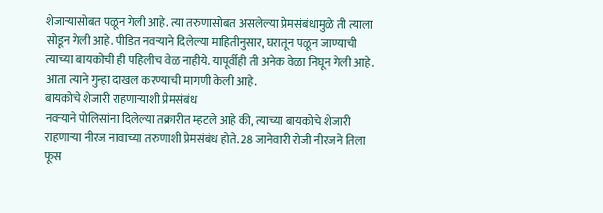शेजाऱ्यासोबत पळून गेली आहे. त्या तरुणासोबत असलेल्या प्रेमसंबंधामुळे ती त्याला सोडून गेली आहे. पीडित नवऱ्याने दिलेल्या माहितीनुसार, घरातून पळून जाण्याची त्याच्या बायकोची ही पहिलीच वेळ नाहीये. यापूर्वीही ती अनेक वेळा निघून गेली आहे. आता त्याने गुन्हा दाखल करण्याची मागणी केली आहे.
बायकोचे शेजारी राहणाऱ्याशी प्रेमसंबंध
नवऱ्याने पोलिसांना दिलेल्या तक्रारीत म्हटले आहे की, त्याच्या बायकोचे शेजारी राहणाऱ्या नीरज नावाच्या तरुणाशी प्रेमसंबंध होते. 28 जानेवारी रोजी नीरजने तिला फूस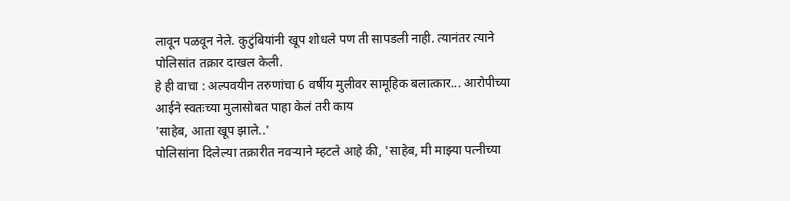लावून पळवून नेले. कुटुंबियांनी खूप शोधले पण ती सापडली नाही. त्यानंतर त्याने पोलिसांत तक्रार दाखल केली.
हे ही वाचा : अल्पवयीन तरुणांचा 6 वर्षीय मुलीवर सामूहिक बलात्कार... आरोपीच्या आईने स्वतःच्या मुलासोबत पाहा केलं तरी काय
'साहेब, आता खूप झाले..'
पोलिसांना दिलेल्या तक्रारीत नवऱ्याने म्हटले आहे की, 'साहेब, मी माझ्या पत्नीच्या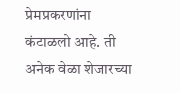प्रेमप्रकरणांना कंटाळलो आहे. ती अनेक वेळा शेजारच्या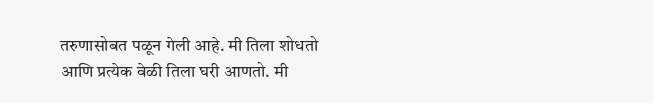तरुणासोबत पळून गेली आहे. मी तिला शोधतो आणि प्रत्येक वेळी तिला घरी आणतो. मी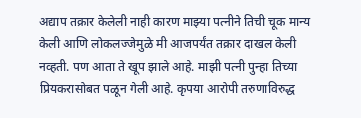अद्याप तक्रार केलेली नाही कारण माझ्या पत्नीने तिची चूक मान्य केली आणि लोकलज्जेमुळे मी आजपर्यंत तक्रार दाखल केली नव्हती. पण आता ते खूप झाले आहे. माझी पत्नी पुन्हा तिच्या प्रियकरासोबत पळून गेली आहे. कृपया आरोपी तरुणाविरुद्ध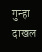गुन्हा दाखल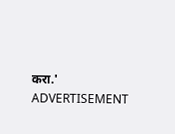करा.'
ADVERTISEMENT